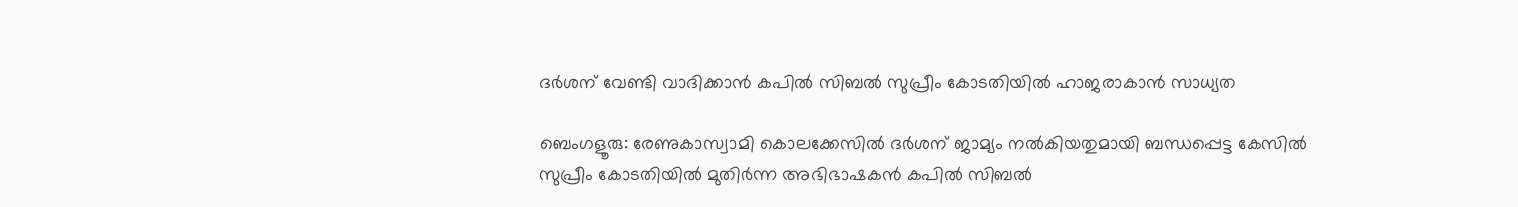ദർശന് വേണ്ടി വാദിക്കാൻ കപിൽ സിബൽ സുപ്രീം കോടതിയിൽ ഹാജരാകാൻ സാധ്യത

ബെംഗളൂരു: രേണുകാസ്വാമി കൊലക്കേസിൽ ദർശന് ജാമ്യം നൽകിയതുമായി ബന്ധപ്പെട്ട കേസിൽ സുപ്രീം കോടതിയിൽ മുതിർന്ന അഭിഭാഷകൻ കപിൽ സിബൽ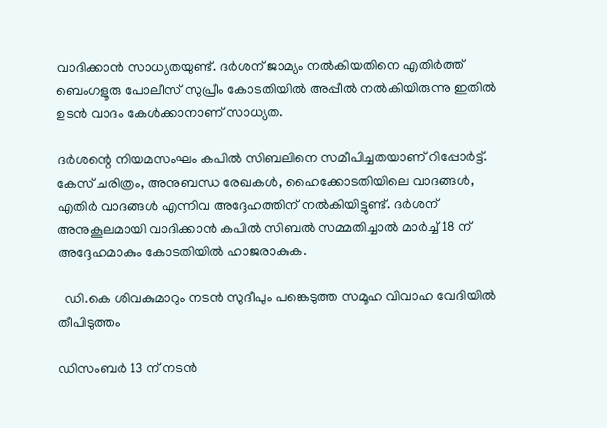വാദിക്കാൻ സാധ്യതയുണ്ട്. ദർശന് ജാമ്യം നൽകിയതിനെ എതിർത്ത് ബെംഗളൂരു പോലീസ് സുപ്രീം കോടതിയിൽ അപ്പീൽ നൽകിയിരുന്നു ഇതിൽ ഉടൻ വാദം കേൾക്കാനാണ് സാധ്യത.

ദർശന്റെ നിയമസംഘം കപിൽ സിബലിനെ സമീപിച്ചതയാണ് റിപ്പോർട്ട്. കേസ് ചരിത്രം, അനുബന്ധ രേഖകൾ, ഹൈക്കോടതിയിലെ വാദങ്ങൾ, എതിർ വാദങ്ങൾ എന്നിവ അദ്ദേഹത്തിന് നൽകിയിട്ടുണ്ട്. ദർശന് അനുകൂലമായി വാദിക്കാൻ കപിൽ സിബൽ സമ്മതിച്ചാൽ മാർച്ച് 18 ന് അദ്ദേഹമാകും കോടതിയിൽ ഹാജരാകുക.

  ഡി.കെ ശിവകുമാറും നടൻ സുദീപും പങ്കെടുത്ത സമൂഹ വിവാഹ വേദിയിൽ തീപിടുത്തം

ഡിസംബർ 13 ന് നടൻ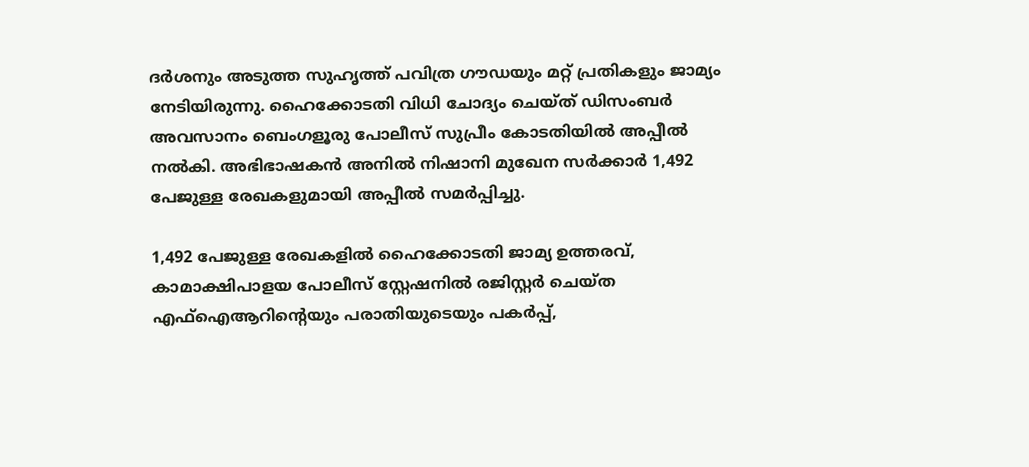ദർശനും അടുത്ത സുഹൃത്ത് പവിത്ര ഗൗഡയും മറ്റ് പ്രതികളും ജാമ്യം നേടിയിരുന്നു. ഹൈക്കോടതി വിധി ചോദ്യം ചെയ്ത് ഡിസംബർ അവസാനം ബെംഗളൂരു പോലീസ് സുപ്രീം കോടതിയിൽ അപ്പീൽ നൽകി. അഭിഭാഷകൻ അനിൽ നിഷാനി മുഖേന സർക്കാർ 1,492 പേജുള്ള രേഖകളുമായി അപ്പീൽ സമർപ്പിച്ചു.

1,492 പേജുള്ള രേഖകളിൽ ഹൈക്കോടതി ജാമ്യ ഉത്തരവ്, കാമാക്ഷിപാളയ പോലീസ് സ്റ്റേഷനിൽ രജിസ്റ്റർ ചെയ്ത എഫ്‌ഐആറിന്റെയും പരാതിയുടെയും പകർപ്പ്,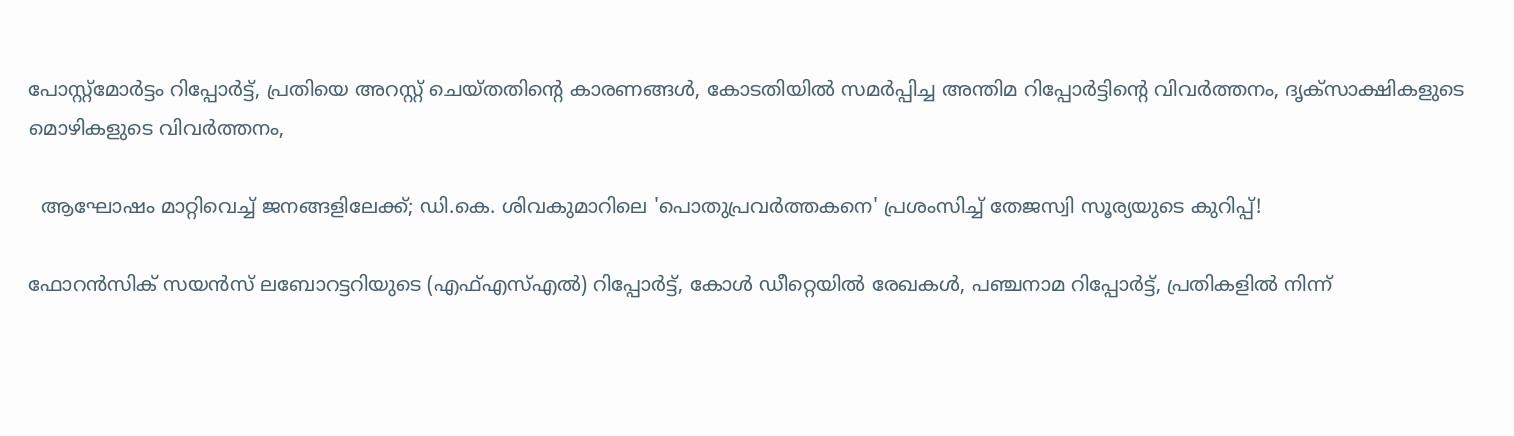പോസ്റ്റ്‌മോർട്ടം റിപ്പോർട്ട്, പ്രതിയെ അറസ്റ്റ് ചെയ്തതിന്റെ കാരണങ്ങൾ, കോടതിയിൽ സമർപ്പിച്ച അന്തിമ റിപ്പോർട്ടിന്റെ വിവർത്തനം, ദൃക്‌സാക്ഷികളുടെ മൊഴികളുടെ വിവർത്തനം,

  ആഘോഷം മാറ്റിവെച്ച് ജനങ്ങളിലേക്ക്; ഡി.കെ. ശിവകുമാറിലെ 'പൊതുപ്രവർത്തകനെ' പ്രശംസിച്ച് തേജസ്വി സൂര്യയുടെ കുറിപ്പ്!

ഫോറൻസിക് സയൻസ് ലബോറട്ടറിയുടെ (എഫ്‌എസ്‌എൽ) റിപ്പോർട്ട്, കോൾ ഡീറ്റെയിൽ രേഖകൾ, പഞ്ചനാമ റിപ്പോർട്ട്, പ്രതികളിൽ നിന്ന്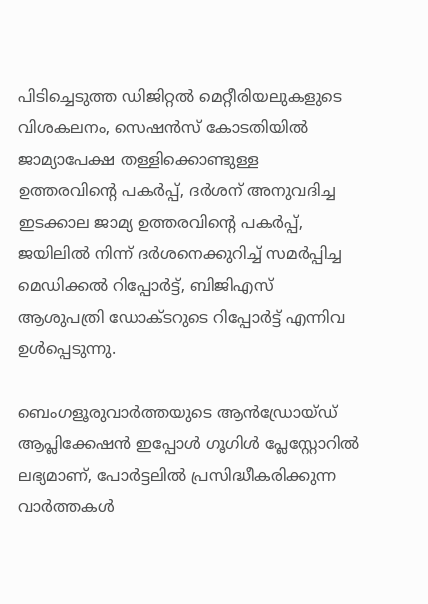പിടിച്ചെടുത്ത ഡിജിറ്റൽ മെറ്റീരിയലുകളുടെ വിശകലനം, സെഷൻസ് കോടതിയിൽ ജാമ്യാപേക്ഷ തള്ളിക്കൊണ്ടുള്ള ഉത്തരവിന്റെ പകർപ്പ്, ദർശന് അനുവദിച്ച ഇടക്കാല ജാമ്യ ഉത്തരവിന്റെ പകർപ്പ്, ജയിലിൽ നിന്ന് ദർശനെക്കുറിച്ച് സമർപ്പിച്ച മെഡിക്കൽ റിപ്പോർട്ട്, ബിജിഎസ് ആശുപത്രി ഡോക്ടറുടെ റിപ്പോർട്ട് എന്നിവ ഉൾപ്പെടുന്നു.

ബെംഗളൂരുവാർത്തയുടെ ആൻഡ്രോയ്ഡ് ആപ്ലിക്കേഷൻ ഇപ്പോൾ ഗൂഗിൾ പ്ലേസ്റ്റോറിൽ ലഭ്യമാണ്, പോർട്ടലിൽ പ്രസിദ്ധീകരിക്കുന്ന വാർത്തകൾ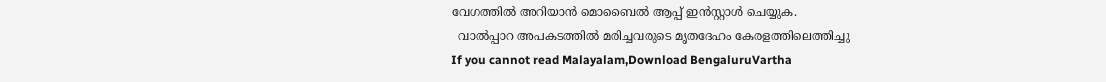വേഗത്തിൽ അറിയാൻ മൊബൈൽ ആപ്പ് ഇൻസ്റ്റാൾ ചെയ്യുക.
  വാല്‍പ്പാറ അപകടത്തിൽ മരിച്ചവരുടെ മൃതദേഹം കേരളത്തിലെത്തിച്ചു
If you cannot read Malayalam,Download BengaluruVartha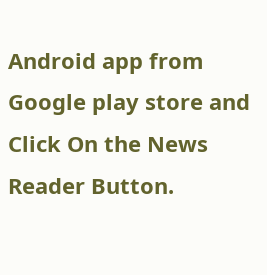Android app from Google play store and Click On the News Reader Button.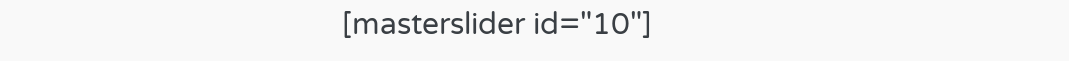[masterslider id="10"]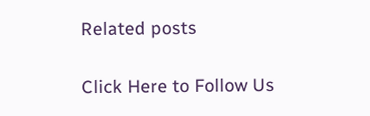Related posts

Click Here to Follow Us